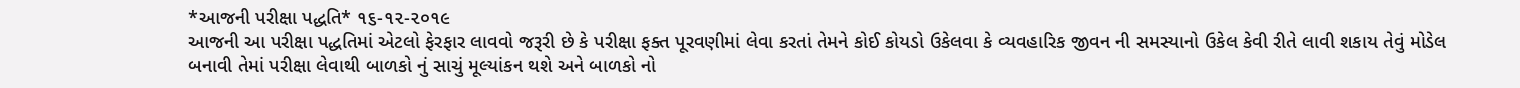*આજની પરીક્ષા પદ્ધતિ* ૧૬-૧૨-૨૦૧૯
આજની આ પરીક્ષા પદ્ધતિમાં એટલો ફેરફાર લાવવો જરૂરી છે કે પરીક્ષા ફક્ત પૂરવણીમાં લેવા કરતાં તેમને કોઈ કોયડો ઉકેલવા કે વ્યવહારિક જીવન ની સમસ્યાનો ઉકેલ કેવી રીતે લાવી શકાય તેવું મોડેલ બનાવી તેમાં પરીક્ષા લેવાથી બાળકો નું સાચું મૂલ્યાંકન થશે અને બાળકો નો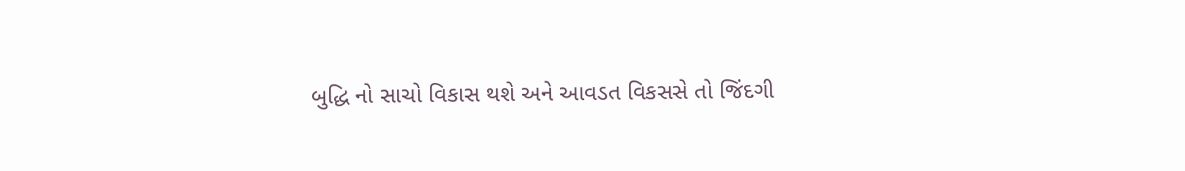બુદ્ધિ નો સાચો વિકાસ થશે અને આવડત વિકસસે તો જિંદગી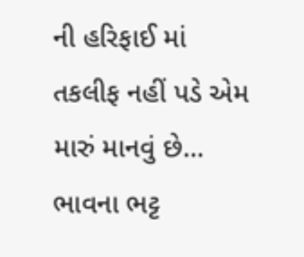ની હરિફાઈ માં તકલીફ નહીં પડે એમ મારું માનવું છે...
ભાવના ભટ્ટ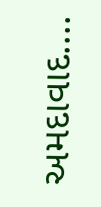અમદાવાદ....